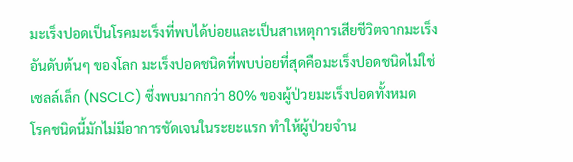มะเร็งปอดเป็นโรคมะเร็งที่พบได้บ่อยและเป็นสาเหตุการเสียชีวิตจากมะเร็งอันดับต้นๆ ของโลก มะเร็งปอดชนิดที่พบบ่อยที่สุดคือมะเร็งปอดชนิดไม่ใช่เซลล์เล็ก (NSCLC) ซึ่งพบมากกว่า 80% ของผู้ป่วยมะเร็งปอดทั้งหมด
โรคชนิดนี้มักไม่มีอาการชัดเจนในระยะแรก ทำให้ผู้ป่วยจำน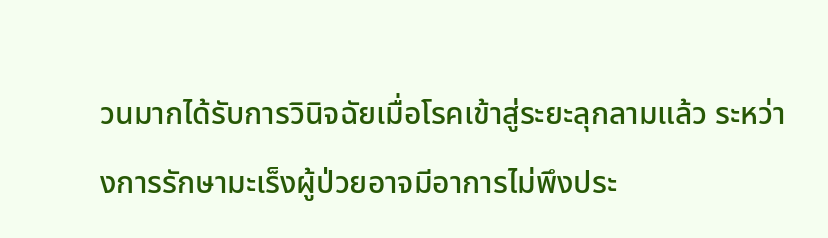วนมากได้รับการวินิจฉัยเมื่อโรคเข้าสู่ระยะลุกลามแล้ว ระหว่างการรักษามะเร็งผู้ป่วยอาจมีอาการไม่พึงประ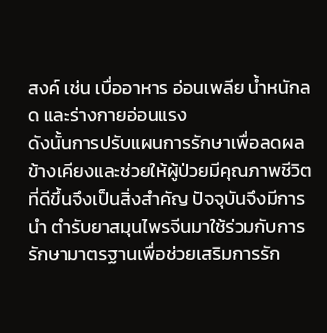สงค์ เช่น เบื่ออาหาร อ่อนเพลีย น้ำหนักลด และร่างกายอ่อนแรง
ดังนั้นการปรับแผนการรักษาเพื่อลดผลข้างเคียงและช่วยให้ผู้ป่วยมีคุณภาพชีวิตที่ดีขึ้นจึงเป็นสิ่งสำคัญ ปัจจุบันจึงมีการนำ ตำรับยาสมุนไพรจีนมาใช้ร่วมกับการรักษามาตรฐานเพื่อช่วยเสริมการรัก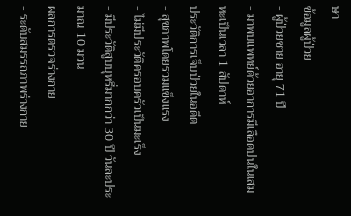ษา
ข้อมูลผู้ป่วย
- ผู้ป่วยชาย อายุ 71 ปี
- มาพบแพทย์ด้วยอาการมีเลือดปนในเสมหะเป็นเวลา 1 สัปดาห์
ประวัติการเจ็บป่วยในอดีต
- สุขภาพโดยรวมแข็งแรง
- ไม่มีประวัติครอบครัวเป็นมะเร็ง
- มีประวัติสูบบุหรี่มากกว่า 30 ปี วันละประมาณ 10 มวน
ผลการตรวจร่างกาย
- ระดับสมรรถภาพร่างกาย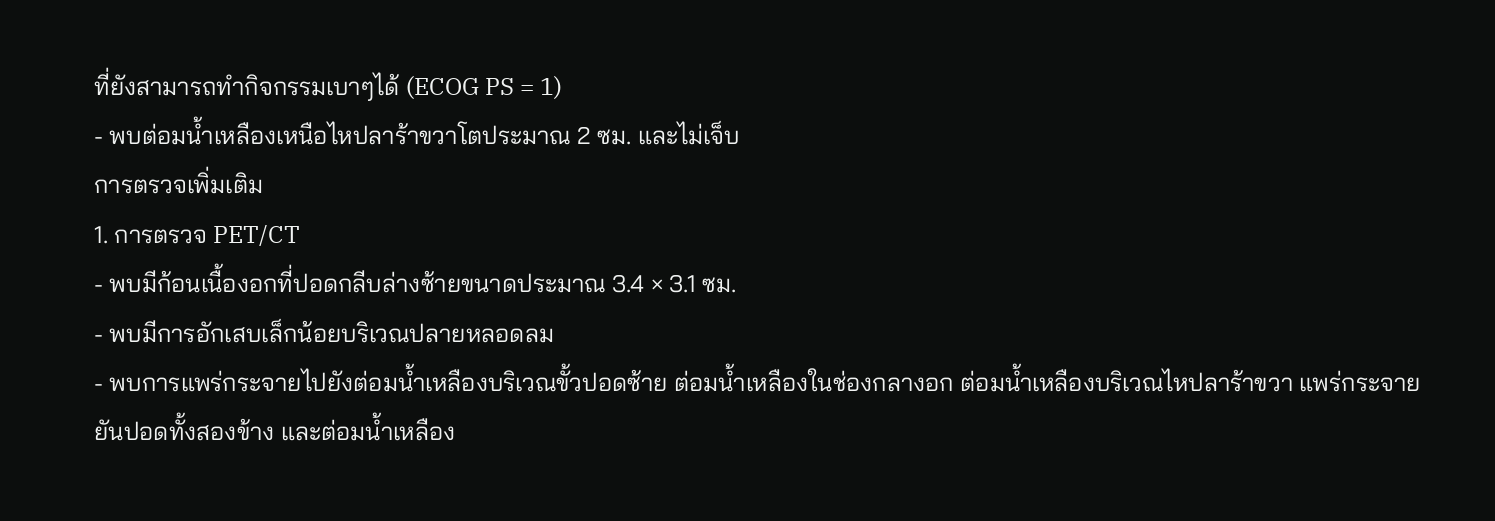ที่ยังสามารถทำกิจกรรมเบาๆได้ (ECOG PS = 1)
- พบต่อมน้ำเหลืองเหนือไหปลาร้าขวาโตประมาณ 2 ซม. และไม่เจ็บ
การตรวจเพิ่มเติม
1. การตรวจ PET/CT
- พบมีก้อนเนื้องอกที่ปอดกลีบล่างซ้ายขนาดประมาณ 3.4 × 3.1 ซม.
- พบมีการอักเสบเล็กน้อยบริเวณปลายหลอดลม
- พบการแพร่กระจายไปยังต่อมน้ำเหลืองบริเวณขั้วปอดซ้าย ต่อมน้ำเหลืองในช่องกลางอก ต่อมน้ำเหลืองบริเวณไหปลาร้าขวา แพร่กระจายยันปอดทั้งสองข้าง และต่อมน้ำเหลือง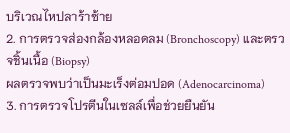บริเวณไหปลาร้าซ้าย
2. การตรวจส่องกล้องหลอดลม (Bronchoscopy) และตรวจชิ้นเนื้อ (Biopsy)
ผลตรวจพบว่าเป็นมะเร็งต่อมปอด (Adenocarcinoma)
3. การตรวจโปรตีนในเซลล์เพื่อช่วยยืนยัน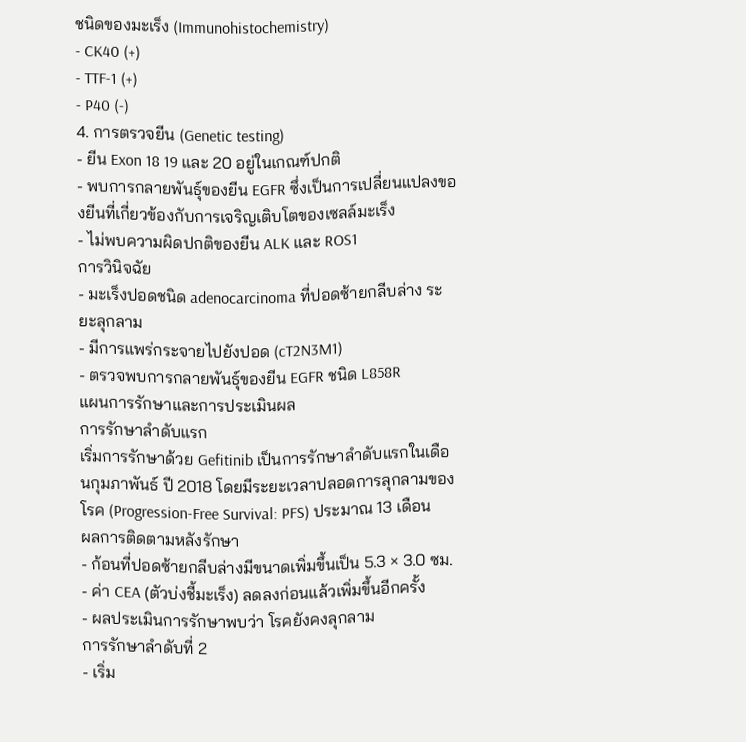ชนิดของมะเร็ง (Immunohistochemistry)
- CK40 (+)
- TTF-1 (+)
- P40 (-)
4. การตรวจยีน (Genetic testing)
- ยีน Exon 18 19 และ 20 อยู่ในเกณฑ์ปกติ
- พบการกลายพันธุ์ของยีน EGFR ซึ่งเป็นการเปลี่ยนแปลงของยีนที่เกี่ยวข้องกับการเจริญเติบโตของเซลล์มะเร็ง
- ไม่พบความผิดปกติของยีน ALK และ ROS1
การวินิจฉัย
- มะเร็งปอดชนิด adenocarcinoma ที่ปอดซ้ายกลีบล่าง ระยะลุกลาม
- มีการแพร่กระจายไปยังปอด (cT2N3M1)
- ตรวจพบการกลายพันธุ์ของยีน EGFR ชนิด L858R
แผนการรักษาและการประเมินผล
การรักษาลำดับแรก
เริ่มการรักษาด้วย Gefitinib เป็นการรักษาลำดับแรกในเดือนกุมภาพันธ์ ปี 2018 โดยมีระยะเวลาปลอดการลุกลามของโรค (Progression-Free Survival: PFS) ประมาณ 13 เดือน
ผลการติดตามหลังรักษา
- ก้อนที่ปอดซ้ายกลีบล่างมีขนาดเพิ่มขึ้นเป็น 5.3 × 3.0 ซม.
- ค่า CEA (ตัวบ่งชี้มะเร็ง) ลดลงก่อนแล้วเพิ่มขึ้นอีกครั้ง
- ผลประเมินการรักษาพบว่า โรคยังคงลุกลาม
การรักษาลำดับที่ 2
- เริ่ม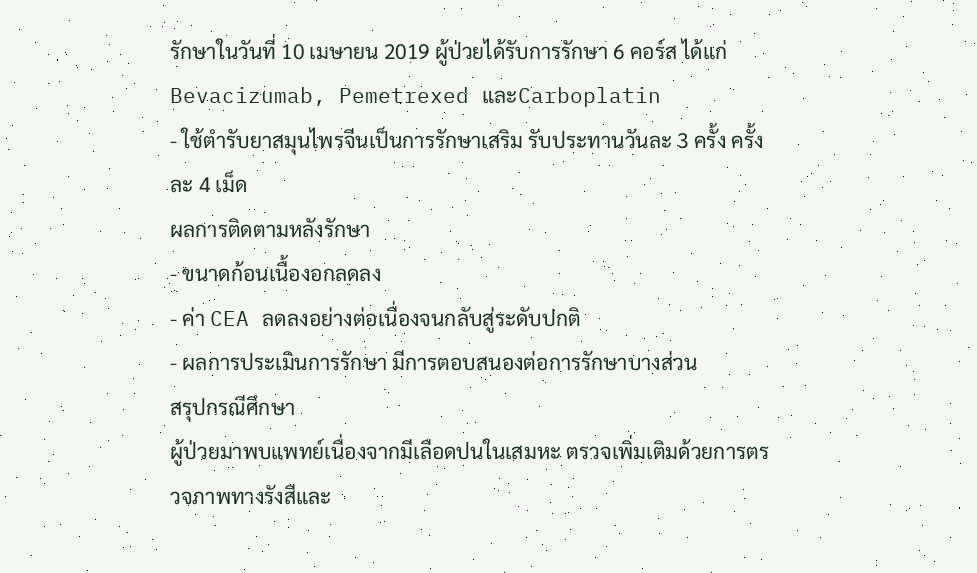รักษาในวันที่ 10 เมษายน 2019 ผู้ป่วยได้รับการรักษา 6 คอร์ส ได้แก่ Bevacizumab, Pemetrexed และCarboplatin
- ใช้ตำรับยาสมุนไพรจีนเป็นการรักษาเสริม รับประทานวันละ 3 ครั้ง ครั้งละ 4 เม็ด
ผลการติดตามหลังรักษา
- ขนาดก้อนเนื้องอกลดลง
- ค่า CEA ลดลงอย่างต่อเนื่องจนกลับสู่ระดับปกติ
- ผลการประเมินการรักษา มีการตอบสนองต่อการรักษาบางส่วน
สรุปกรณีศึกษา
ผู้ป่วยมาพบแพทย์เนื่องจากมีเลือดปนในเสมหะ ตรวจเพิ่มเติมด้วยการตรวจภาพทางรังสีและ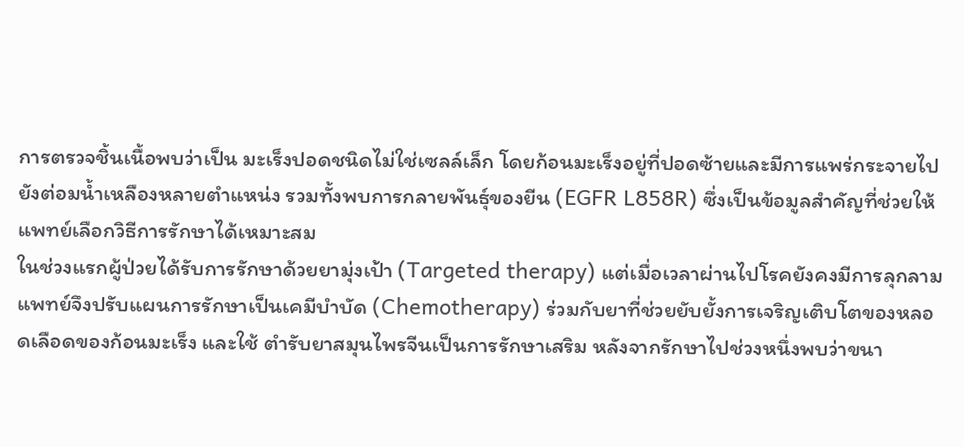การตรวจชิ้นเนื้อพบว่าเป็น มะเร็งปอดชนิดไม่ใช่เซลล์เล็ก โดยก้อนมะเร็งอยู่ที่ปอดซ้ายและมีการแพร่กระจายไปยังต่อมน้ำเหลืองหลายตำแหน่ง รวมทั้งพบการกลายพันธุ์ของยีน (EGFR L858R) ซึ่งเป็นข้อมูลสำคัญที่ช่วยให้แพทย์เลือกวิธีการรักษาได้เหมาะสม
ในช่วงแรกผู้ป่วยได้รับการรักษาด้วยยามุ่งเป้า (Targeted therapy) แต่เมื่อเวลาผ่านไปโรคยังคงมีการลุกลาม แพทย์จึงปรับแผนการรักษาเป็นเคมีบำบัด (Chemotherapy) ร่วมกับยาที่ช่วยยับยั้งการเจริญเติบโตของหลอดเลือดของก้อนมะเร็ง และใช้ ตำรับยาสมุนไพรจีนเป็นการรักษาเสริม หลังจากรักษาไปช่วงหนึ่งพบว่าขนา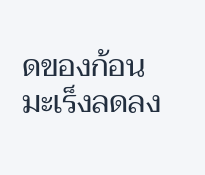ดของก้อนมะเร็งลดลง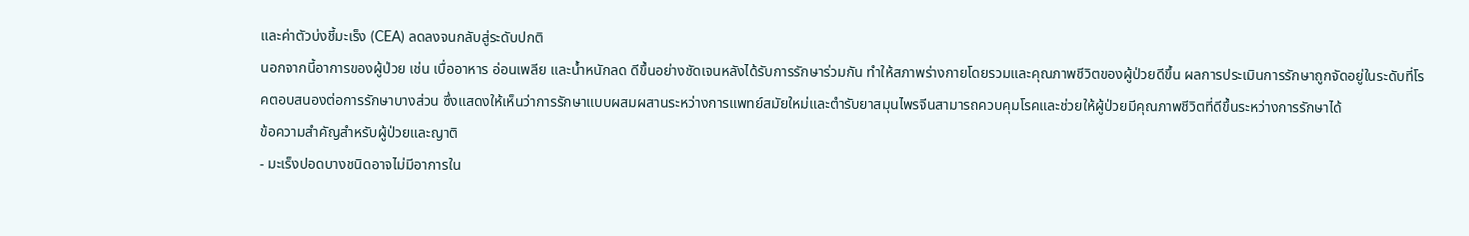และค่าตัวบ่งชี้มะเร็ง (CEA) ลดลงจนกลับสู่ระดับปกติ
นอกจากนี้อาการของผู้ป่วย เช่น เบื่ออาหาร อ่อนเพลีย และน้ำหนักลด ดีขึ้นอย่างชัดเจนหลังได้รับการรักษาร่วมกัน ทำให้สภาพร่างกายโดยรวมและคุณภาพชีวิตของผู้ป่วยดีขึ้น ผลการประเมินการรักษาถูกจัดอยู่ในระดับที่โรคตอบสนองต่อการรักษาบางส่วน ซึ่งแสดงให้เห็นว่าการรักษาแบบผสมผสานระหว่างการแพทย์สมัยใหม่และตำรับยาสมุนไพรจีนสามารถควบคุมโรคและช่วยให้ผู้ป่วยมีคุณภาพชีวิตที่ดีขึ้นระหว่างการรักษาได้
ข้อความสำคัญสำหรับผู้ป่วยและญาติ
- มะเร็งปอดบางชนิดอาจไม่มีอาการใน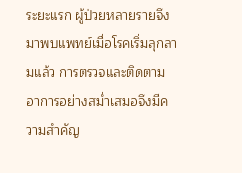ระยะแรก ผู้ป่วยหลายรายจึงมาพบแพทย์เมื่อโรคเริ่มลุกลามแล้ว การตรวจและติดตามอาการอย่างสม่ำเสมอจึงมีความสำคัญ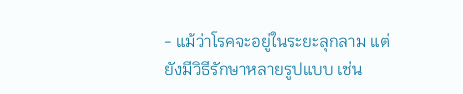- แม้ว่าโรคจะอยู่ในระยะลุกลาม แต่ยังมีวิธีรักษาหลายรูปแบบ เช่น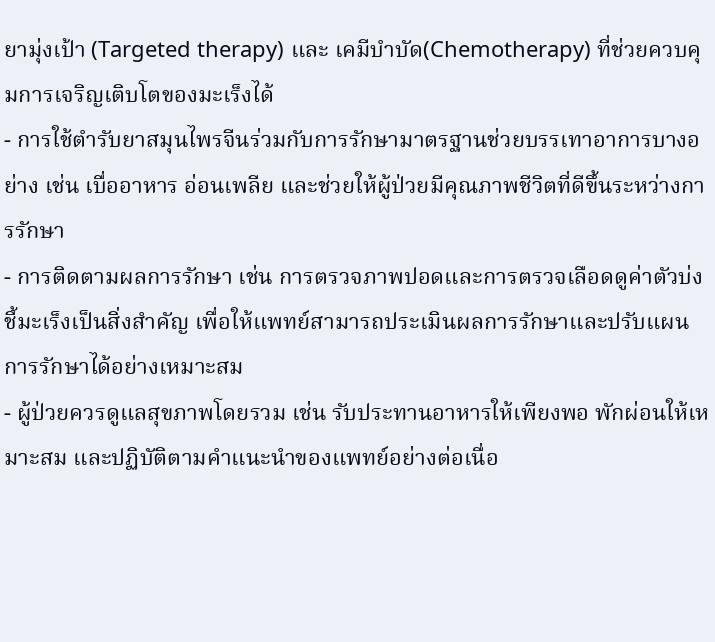ยามุ่งเป้า (Targeted therapy) และ เคมีบำบัด(Chemotherapy) ที่ช่วยควบคุมการเจริญเติบโตของมะเร็งได้
- การใช้ตำรับยาสมุนไพรจีนร่วมกับการรักษามาตรฐานช่วยบรรเทาอาการบางอย่าง เช่น เบื่ออาหาร อ่อนเพลีย และช่วยให้ผู้ป่วยมีคุณภาพชีวิตที่ดีขึ้นระหว่างการรักษา
- การติดตามผลการรักษา เช่น การตรวจภาพปอดและการตรวจเลือดดูค่าตัวบ่งชี้มะเร็งเป็นสิ่งสำคัญ เพื่อให้แพทย์สามารถประเมินผลการรักษาและปรับแผนการรักษาได้อย่างเหมาะสม
- ผู้ป่วยควรดูแลสุขภาพโดยรวม เช่น รับประทานอาหารให้เพียงพอ พักผ่อนให้เหมาะสม และปฏิบัติตามคำแนะนำของแพทย์อย่างต่อเนื่อ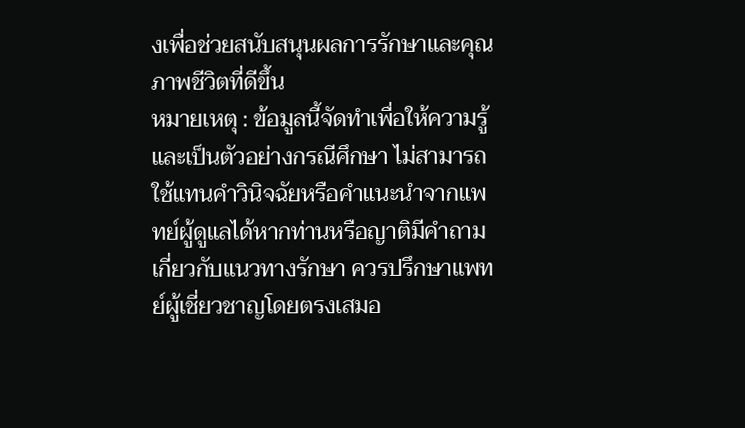งเพื่อช่วยสนับสนุนผลการรักษาและคุณภาพชีวิตที่ดีขึ้น
หมายเหตุ : ข้อมูลนี้จัดทำเพื่อให้ความรู้และเป็นตัวอย่างกรณีศึกษา ไม่สามารถใช้แทนคำวินิจฉัยหรือคำแนะนำจากแพทย์ผู้ดูแลได้หากท่านหรือญาติมีคำถามเกี่ยวกับแนวทางรักษา ควรปรึกษาแพทย์ผู้เชี่ยวชาญโดยตรงเสมอ